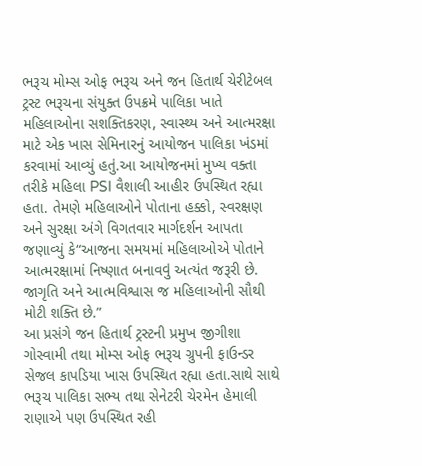ભરૂચ મોમ્સ ઓફ ભરૂચ અને જન હિતાર્થ ચેરીટેબલ ટ્રસ્ટ ભરૂચના સંયુક્ત ઉપક્રમે પાલિકા ખાતે મહિલાઓના સશક્તિકરણ, સ્વાસ્થ્ય અને આત્મરક્ષા માટે એક ખાસ સેમિનારનું આયોજન પાલિકા ખંડમાં કરવામાં આવ્યું હતું.આ આયોજનમાં મુખ્ય વક્તા તરીકે મહિલા PSI વૈશાલી આહીર ઉપસ્થિત રહ્યા હતા. તેમણે મહિલાઓને પોતાના હક્કો, સ્વરક્ષણ અને સુરક્ષા અંગે વિગતવાર માર્ગદર્શન આપતા જણાવ્યું કે“આજના સમયમાં મહિલાઓએ પોતાને આત્મરક્ષામાં નિષ્ણાત બનાવવું અત્યંત જરૂરી છે. જાગૃતિ અને આત્મવિશ્વાસ જ મહિલાઓની સૌથી મોટી શક્તિ છે.”
આ પ્રસંગે જન હિતાર્થ ટ્રસ્ટની પ્રમુખ જીગીશા ગોસ્વામી તથા મોમ્સ ઓફ ભરૂચ ગ્રુપની ફાઉન્ડર સેજલ કાપડિયા ખાસ ઉપસ્થિત રહ્યા હતા.સાથે સાથે ભરૂચ પાલિકા સભ્ય તથા સેનેટરી ચેરમેન હેમાલી રાણાએ પણ ઉપસ્થિત રહી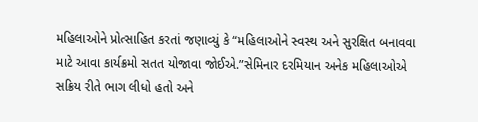મહિલાઓને પ્રોત્સાહિત કરતાં જણાવ્યું કે “મહિલાઓને સ્વસ્થ અને સુરક્ષિત બનાવવા માટે આવા કાર્યક્રમો સતત યોજાવા જોઈએ.”સેમિનાર દરમિયાન અનેક મહિલાઓએ સક્રિય રીતે ભાગ લીધો હતો અને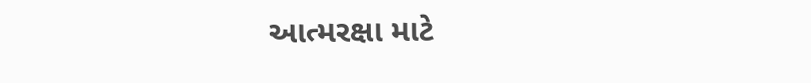આત્મરક્ષા માટે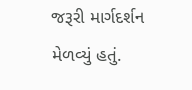જરૂરી માર્ગદર્શન મેળવ્યું હતું.